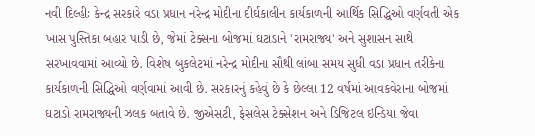નવી દિલ્હીઃ કેન્દ્ર સરકારે વડા પ્રધાન નરેન્દ્ર મોદીના દીર્ઘકાલીન કાર્યકાળની આર્થિક સિદ્ધિઓ વર્ણવતી એક ખાસ પુસ્તિકા બહાર પાડી છે, જેમાં ટેક્સના બોજમાં ઘટાડાને 'રામરાજ્ય' અને સુશાસન સાથે સરખાવવામાં આવ્યો છે. વિશેષ બુકલેટમાં નરેન્દ્ર મોદીના સૌથી લાંબા સમય સુધી વડા પ્રધાન તરીકેના કાર્યકાળની સિદ્ધિઓ વર્ણવામાં આવી છે. સરકારનું કહેવું છે કે છેલ્લા 12 વર્ષમાં આવકવેરાના બોજમાં ઘટાડો રામરાજ્યની ઝલક બતાવે છે. જીએસટી, ફેસલેસ ટેક્સેશન અને ડિજિટલ ઇન્ડિયા જેવા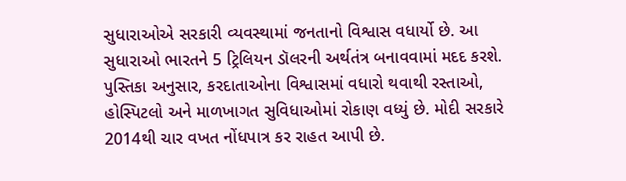સુધારાઓએ સરકારી વ્યવસ્થામાં જનતાનો વિશ્વાસ વધાર્યો છે. આ સુધારાઓ ભારતને 5 ટ્રિલિયન ડૉલરની અર્થતંત્ર બનાવવામાં મદદ કરશે.
પુસ્તિકા અનુસાર, કરદાતાઓના વિશ્વાસમાં વધારો થવાથી રસ્તાઓ, હોસ્પિટલો અને માળખાગત સુવિધાઓમાં રોકાણ વધ્યું છે. મોદી સરકારે 2014થી ચાર વખત નોંધપાત્ર કર રાહત આપી છે.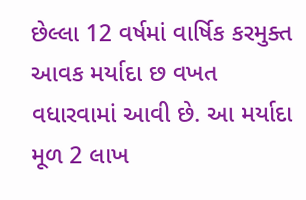છેલ્લા 12 વર્ષમાં વાર્ષિક કરમુક્ત આવક મર્યાદા છ વખત વધારવામાં આવી છે. આ મર્યાદા મૂળ 2 લાખ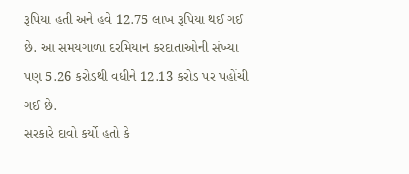રૂપિયા હતી અને હવે 12.75 લાખ રૂપિયા થઈ ગઈ છે. આ સમયગાળા દરમિયાન કરદાતાઓની સંખ્યા પણ 5.26 કરોડથી વધીને 12.13 કરોડ પર પહોંચી ગઈ છે.
સરકારે દાવો કર્યો હતો કે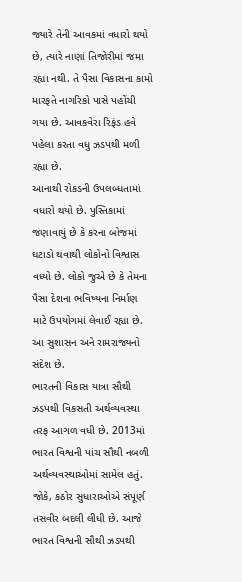જ્યારે તેની આવકમાં વધારો થયો છે, ત્યારે નાણાં તિજોરીમાં જમા રહ્યા નથી. તે પૈસા વિકાસના કામો મારફતે નાગરિકો પાસે પહોંચી ગયા છે. આવકવેરા રિફંડ હવે પહેલા કરતા વધુ ઝડપથી મળી રહ્યા છે.
આનાથી રોકડની ઉપલબ્ધતામાં વધારો થયો છે. પુસ્તિકામાં જણાવાયું છે કે કરના બોજમાં ઘટાડો થવાથી લોકોનો વિશ્વાસ વધ્યો છે. લોકો જુએ છે કે તેમના પૈસા દેશના ભવિષ્યના નિર્માણ માટે ઉપયોગમાં લેવાઈ રહ્યા છે. આ સુશાસન અને રામરાજ્યનો સંદેશ છે.
ભારતની વિકાસ યાત્રા સૌથી ઝડપથી વિકસતી અર્થવ્યવસ્થા તરફ આગળ વધી છે. 2013માં ભારત વિશ્વની પાંચ સૌથી નબળી અર્થવ્યવસ્થાઓમાં સામેલ હતું. જોકે, કઠોર સુધારાઓએ સંપૂર્ણ તસવીર બદલી લીધી છે. આજે ભારત વિશ્વની સૌથી ઝડપથી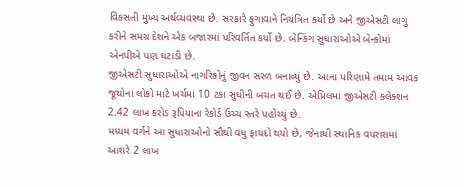વિકસતી મુખ્ય અર્થવ્યવસ્થા છે. સરકારે ફુગાવાને નિયંત્રિત કર્યો છે અને જીએસટી લાગુ કરીને સમગ્ર દેશને એક બજારમાં પરિવર્તિત કર્યો છે. બેન્કિંગ સુધારાઓએ બેન્કોમાં એનપીએ પણ ઘટાડી છે.
જીએસટી સુધારાઓએ નાગરિકોનું જીવન સરળ બનાવ્યું છે. આના પરિણામે તમામ આવક જૂથોના લોકો માટે ખર્ચમાં 10 ટકા સુધીની બચત થઈ છે. એપ્રિલમાં જીએસટી કલેક્શન 2.42 લાખ કરોડ રૂપિયાના રેકોર્ડ ઉચ્ચ સ્તરે પહોંચ્યું છે.
મધ્યમ વર્ગને આ સુધારાઓનો સૌથી વધુ ફાયદો થયો છે, જેનાથી સ્થાનિક વપરાશમાં આશરે 2 લાખ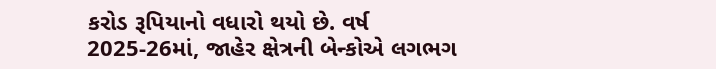કરોડ રૂપિયાનો વધારો થયો છે. વર્ષ 2025-26માં, જાહેર ક્ષેત્રની બેન્કોએ લગભગ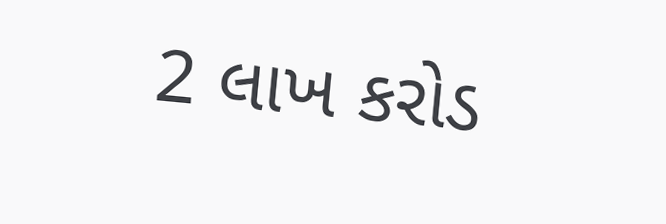2 લાખ કરોડ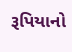રૂપિયાનો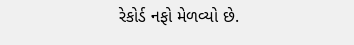રેકોર્ડ નફો મેળવ્યો છે.